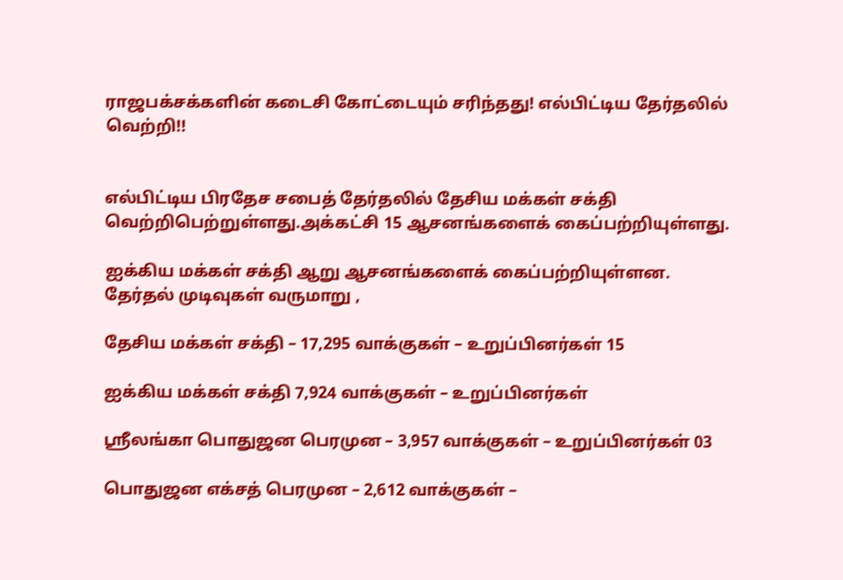ராஜபக்சக்களின் கடைசி கோட்டையும் சரிந்தது! எல்பிட்டிய தேர்தலில் வெற்றி!!


எல்பிட்டிய பிரதேச சபைத் தேர்தலில் தேசிய மக்கள் சக்தி வெற்றிபெற்றுள்ளது.அக்கட்சி 15 ஆசனங்களைக் கைப்பற்றியுள்ளது.

ஐக்கிய மக்கள் சக்தி ஆறு ஆசனங்களைக் கைப்பற்றியுள்ளன.
தேர்தல் முடிவுகள் வருமாறு ,

தேசிய மக்கள் சக்தி – 17,295 வாக்குகள் – உறுப்பினர்கள் 15

ஐக்கிய மக்கள் சக்தி 7,924 வாக்குகள் – உறுப்பினர்கள்

ஸ்ரீலங்கா பொதுஜன பெரமுன – 3,957 வாக்குகள் – உறுப்பினர்கள் 03

பொதுஜன எக்சத் பெரமுன – 2,612 வாக்குகள் –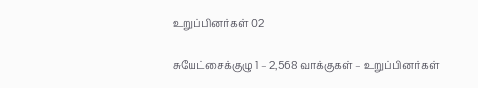உறுப்பினர்கள் 02

சுயேட்சைக்குழு 1 – 2,568 வாக்குகள் – உறுப்பினர்கள்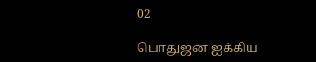02

பொதுஜன ஐக்கிய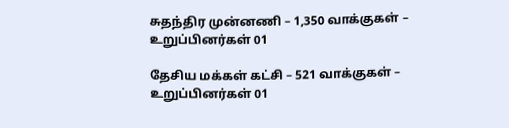சுதந்திர முன்னணி – 1,350 வாக்குகள் – உறுப்பினர்கள் 01

தேசிய மக்கள் கட்சி – 521 வாக்குகள் – உறுப்பினர்கள் 01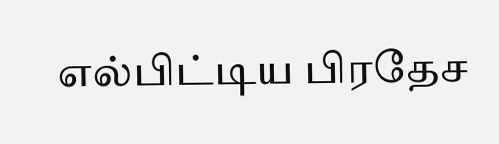எல்பிட்டிய பிரதேச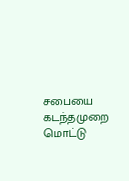சபையை கடந்தமுறை மொட்டு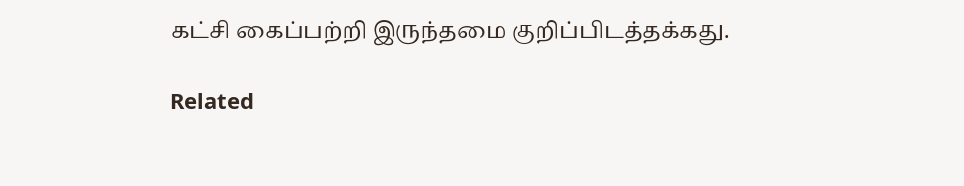கட்சி கைப்பற்றி இருந்தமை குறிப்பிடத்தக்கது.

Related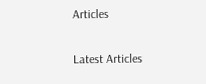Articles

Latest Articles